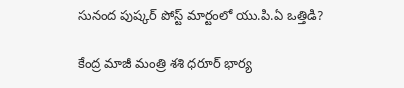సునంద పుష్కర్ పోస్ట్ మార్టంలో యు.పి.ఏ ఒత్తిడి?

కేంద్ర మాజీ మంత్రి శశి ధరూర్ భార్య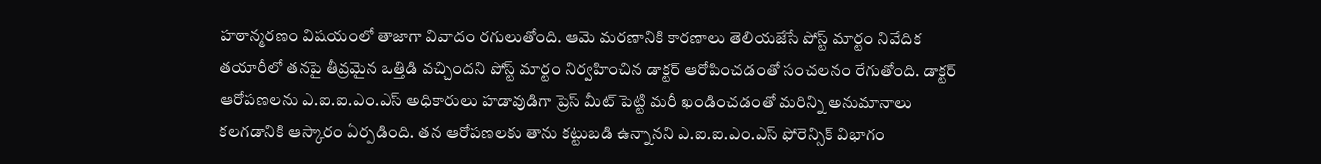హఠాన్మరణం విషయంలో తాజాగా వివాదం రగులుతోంది. ఆమె మరణానికి కారణాలు తెలియజేసే పోస్ట్ మార్టం నివేదిక తయారీలో తనపై తీవ్రమైన ఒత్తిడి వచ్చిందని పోస్ట్ మార్టం నిర్వహించిన డాక్టర్ ఆరోపించడంతో సంచలనం రేగుతోంది. డాక్టర్ ఆరోపణలను ఎ.ఐ.ఐ.ఎం.ఎస్ అధికారులు హడావుడిగా ప్రెస్ మీట్ పెట్టి మరీ ఖండించడంతో మరిన్ని అనుమానాలు కలగడానికి ఆస్కారం ఏర్పడింది. తన ఆరోపణలకు తాను కట్టుబడి ఉన్నానని ఎ.ఐ.ఐ.ఎం.ఎస్ ఫోరెన్సిక్ విభాగం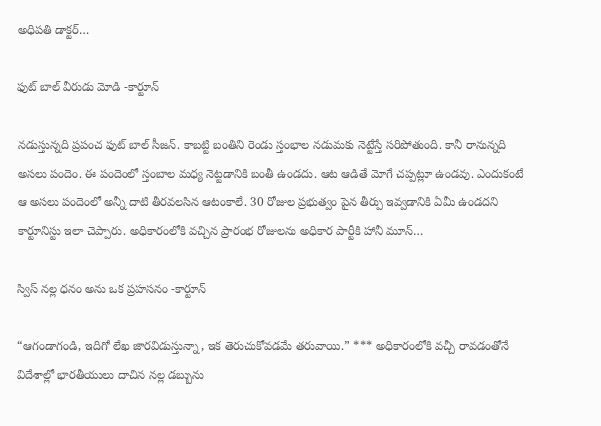అధిపతి డాక్టర్…

ఫుట్ బాల్ వీరుడు మోడి -కార్టూన్

నడుస్తున్నది ప్రపంచ ఫుట్ బాల్ సీజన్. కాబట్టి బంతిని రెండు స్తంభాల నడుమకు నెట్టేస్తే సరిపోతుంది. కానీ రానున్నది అసలు పందెం. ఈ పందెంలో స్తంబాల మధ్య నెట్టడానికి బంతీ ఉండదు. ఆట ఆడితే మోగే చప్పట్లూ ఉండవు. ఎందుకంటే ఆ అసలు పందెంలో అన్నీ దాటి తీరవలసిన ఆటంకాలే. 30 రోజుల ప్రభుత్వం పైన తీర్పు ఇవ్వడానికి ఏమీ ఉండదని కార్టూనిస్టు ఇలా చెప్పారు. అధికారంలోకి వచ్చిన ప్రారంభ రోజులను అధికార పార్టీకి హానీ మూన్…

స్విస్ నల్ల ధనం అను ఒక ప్రహసనం -కార్టూన్

“ఆగండాగండి, ఇదిగో లేఖ జారవిడుస్తున్నా, ఇక తెరుచుకోవడమే తరువాయి.” *** అధికారంలోకి వచ్చీ రావడంతోనే విదేశాల్లో భారతీయులు దాచిన నల్ల డబ్బును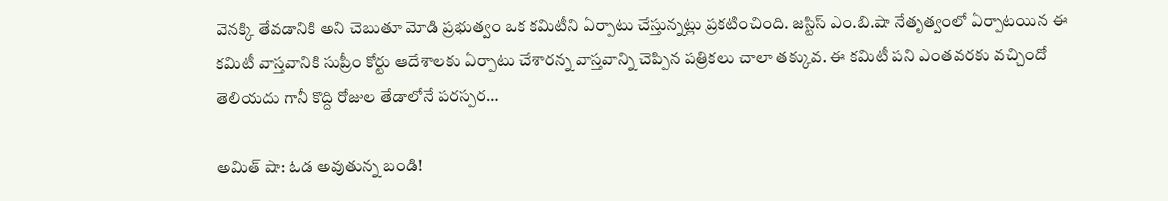వెనక్కి తేవడానికి అని చెబుతూ మోడి ప్రభుత్వం ఒక కమిటీని ఏర్పాటు చేస్తున్నట్లు ప్రకటించింది. జస్టిస్ ఎం.బి.షా నేతృత్వంలో ఏర్పాటయిన ఈ కమిటీ వాస్తవానికి సుప్రీం కోర్టు ఆదేశాలకు ఏర్పాటు చేశారన్న వాస్తవాన్ని చెప్పిన పత్రికలు చాలా తక్కువ. ఈ కమిటీ పని ఎంతవరకు వచ్చిందో తెలియదు గానీ కొద్ది రోజుల తేడాలోనే పరస్పర…

అమిత్ షా: ఓడ అవుతున్న బండి!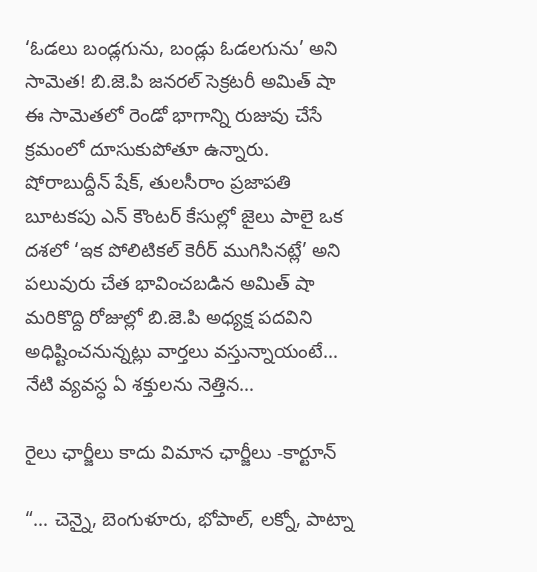‘ఓడలు బండ్లగును, బండ్లు ఓడలగును’ అని సామెత! బి.జె.పి జనరల్ సెక్రటరీ అమిత్ షా ఈ సామెతలో రెండో భాగాన్ని రుజువు చేసే క్రమంలో దూసుకుపోతూ ఉన్నారు. షోరాబుద్దీన్ షేక్, తులసీరాం ప్రజాపతి బూటకపు ఎన్ కౌంటర్ కేసుల్లో జైలు పాలై ఒక దశలో ‘ఇక పోలిటికల్ కెరీర్ ముగిసినట్లే’ అని పలువురు చేత భావించబడిన అమిత్ షా మరికొద్ది రోజుల్లో బి.జె.పి అధ్యక్ష పదవిని అధిష్టించనున్నట్లు వార్తలు వస్తున్నాయంటే… నేటి వ్యవస్ధ ఏ శక్తులను నెత్తిన…

రైలు ఛార్జీలు కాదు విమాన ఛార్జీలు -కార్టూన్

“… చెన్నై, బెంగుళూరు, భోపాల్, లక్నో, పాట్నా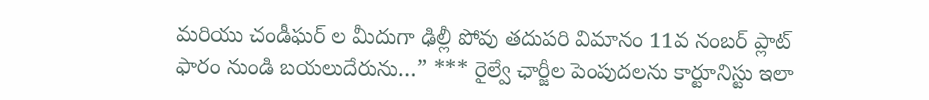మరియు చండీఘర్ ల మీదుగా ఢిల్లీ పోవు తదుపరి విమానం 11వ నంబర్ ప్లాట్ ఫారం నుండి బయలుదేరును…” *** రైల్వే ఛార్జీల పెంపుదలను కార్టూనిస్టు ఇలా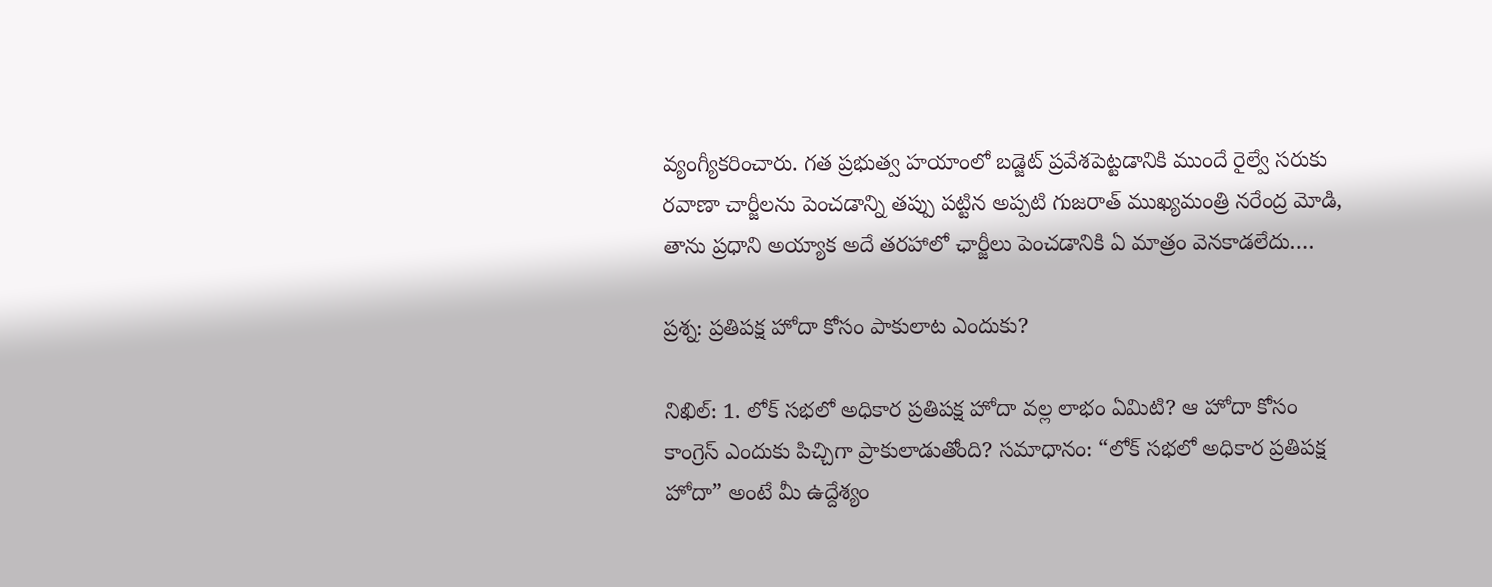వ్యంగ్యీకరించారు. గత ప్రభుత్వ హయాంలో బడ్జెట్ ప్రవేశపెట్టడానికి ముందే రైల్వే సరుకు రవాణా చార్జీలను పెంచడాన్ని తప్పు పట్టిన అప్పటి గుజరాత్ ముఖ్యమంత్రి నరేంద్ర మోడి, తాను ప్రధాని అయ్యాక అదే తరహాలో ఛార్జీలు పెంచడానికి ఏ మాత్రం వెనకాడలేదు.…

ప్రశ్న: ప్రతిపక్ష హోదా కోసం పాకులాట ఎందుకు?

నిఖిల్: 1. లోక్ సభలో అధికార ప్రతిపక్ష హోదా వల్ల లాభం ఏమిటి? ఆ హోదా కోసం కాంగ్రెస్ ఎందుకు పిచ్చిగా ప్రాకులాడుతోంది? సమాధానం: “లోక్ సభలో అధికార ప్రతిపక్ష హోదా” అంటే మీ ఉద్దేశ్యం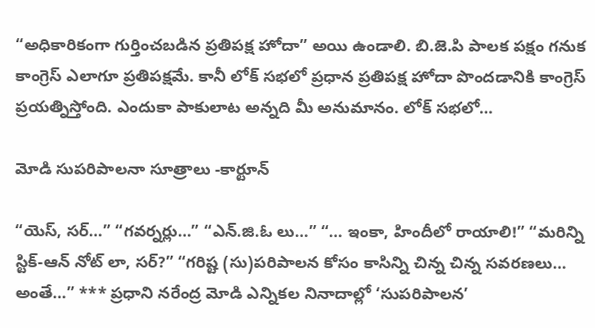“అధికారికంగా గుర్తించబడిన ప్రతిపక్ష హోదా” అయి ఉండాలి. బి.జె.పి పాలక పక్షం గనుక కాంగ్రెస్ ఎలాగూ ప్రతిపక్షమే. కానీ లోక్ సభలో ప్రధాన ప్రతిపక్ష హోదా పొందడానికి కాంగ్రెస్ ప్రయత్నిస్తోంది. ఎందుకా పాకులాట అన్నది మీ అనుమానం. లోక్ సభలో…

మోడి సుపరిపాలనా సూత్రాలు -కార్టూన్

“యెస్, సర్…” “గవర్నర్లు…” “ఎన్.జి.ఓ లు…” “… ఇంకా, హిందీలో రాయాలి!” “మరిన్ని స్టిక్-ఆన్ నోట్ లా, సర్?” “గరిష్ట (సు)పరిపాలన కోసం కాసిన్ని చిన్న చిన్న సవరణలు… అంతే…” *** ప్రధాని నరేంద్ర మోడి ఎన్నికల నినాదాల్లో ‘సుపరిపాలన’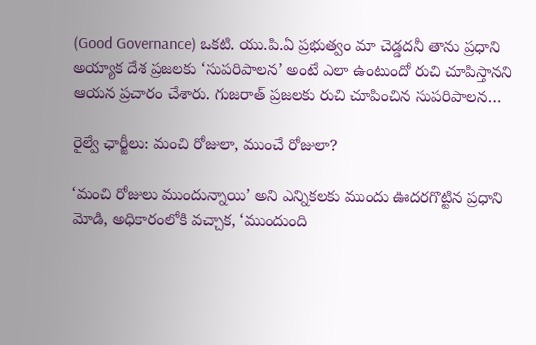(Good Governance) ఒకటి. యు.పి.ఏ ప్రభుత్వం మా చెడ్డదనీ తాను ప్రధాని అయ్యాక దేశ ప్రజలకు ‘సుపరిపాలన’ అంటే ఎలా ఉంటుందో రుచి చూపిస్తానని ఆయన ప్రచారం చేశారు. గుజరాత్ ప్రజలకు రుచి చూపించిన సుపరిపాలన…

రైల్వే ఛార్జీలు: మంచి రోజులా, ముంచే రోజులా?

‘మంచి రోజులు ముందున్నాయి’ అని ఎన్నికలకు ముందు ఊదరగొట్టిన ప్రధాని మోడి, అధికారంలోకి వచ్చాక, ‘ముందుంది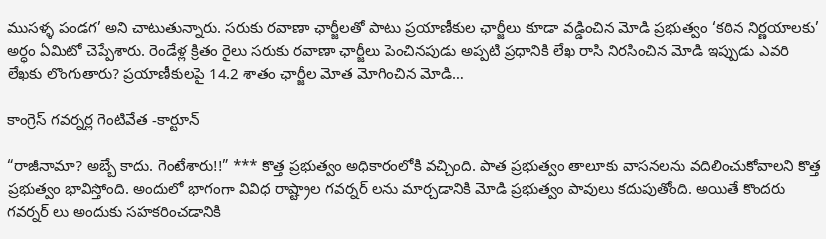ముసళ్ళ పండగ’ అని చాటుతున్నారు. సరుకు రవాణా ఛార్జీలతో పాటు ప్రయాణీకుల ఛార్జీలు కూడా వడ్డించిన మోడి ప్రభుత్వం ‘కఠిన నిర్ణయాలకు’ అర్ధం ఏమిటో చెప్పేశారు. రెండేళ్ల క్రితం రైలు సరుకు రవాణా ఛార్జీలు పెంచినపుడు అప్పటి ప్రధానికి లేఖ రాసి నిరసించిన మోడి ఇప్పుడు ఎవరి లేఖకు లొంగుతారు? ప్రయాణీకులపై 14.2 శాతం ఛార్జీల మోత మోగించిన మోడి…

కాంగ్రెస్ గవర్నర్ల గెంటివేత -కార్టూన్

“రాజీనామా? అబ్బే కాదు. గెంటేశారు!!” *** కొత్త ప్రభుత్వం అధికారంలోకి వచ్చింది. పాత ప్రభుత్వం తాలూకు వాసనలను వదిలించుకోవాలని కొత్త ప్రభుత్వం భావిస్తోంది. అందులో భాగంగా వివిధ రాష్ట్రాల గవర్నర్ లను మార్చడానికి మోడి ప్రభుత్వం పావులు కదుపుతోంది. అయితే కొందరు గవర్నర్ లు అందుకు సహకరించడానికి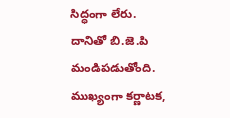సిద్ధంగా లేరు. దానితో బి.జె.పి మండిపడుతోంది. ముఖ్యంగా కర్ణాటక,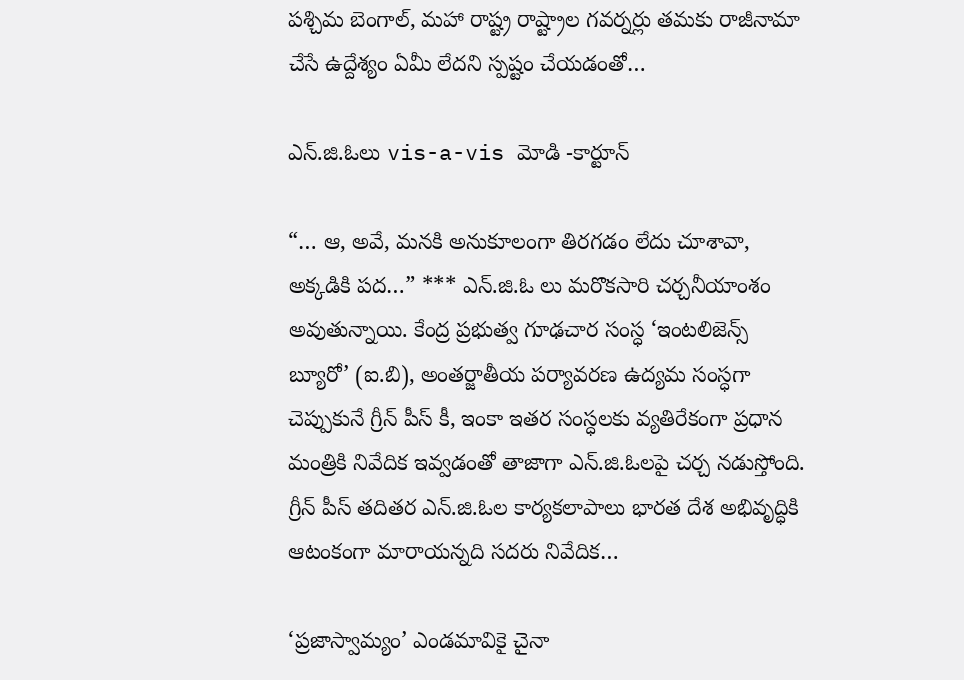పశ్చిమ బెంగాల్, మహా రాష్ట్ర రాష్ట్రాల గవర్నర్లు తమకు రాజీనామా చేసే ఉద్దేశ్యం ఏమీ లేదని స్పష్టం చేయడంతో…

ఎన్.జి.ఓలు vis-a-vis మోడి -కార్టూన్

“… ఆ, అవే, మనకి అనుకూలంగా తిరగడం లేదు చూశావా, అక్కడికి పద…” *** ఎన్.జి.ఓ లు మరొకసారి చర్చనీయాంశం అవుతున్నాయి. కేంద్ర ప్రభుత్వ గూఢచార సంస్ధ ‘ఇంటలిజెన్స్ బ్యూరో’ (ఐ.బి), అంతర్జాతీయ పర్యావరణ ఉద్యమ సంస్ధగా చెప్పుకునే గ్రీన్ పీస్ కీ, ఇంకా ఇతర సంస్ధలకు వ్యతిరేకంగా ప్రధాన మంత్రికి నివేదిక ఇవ్వడంతో తాజాగా ఎన్.జి.ఓలపై చర్చ నడుస్తోంది. గ్రీన్ పీస్ తదితర ఎన్.జి.ఓల కార్యకలాపాలు భారత దేశ అభివృద్ధికి ఆటంకంగా మారాయన్నది సదరు నివేదిక…

‘ప్రజాస్వామ్యం’ ఎండమావికై చైనా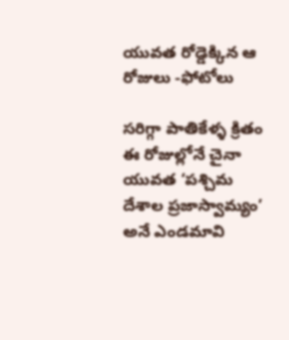యువత రోడ్డెక్కిన ఆ రోజులు -ఫోటోలు

సరిగ్గా పాతికేళ్ళ క్రితం ఈ రోజుల్లోనే చైనా యువత ‘పశ్చిమ దేశాల ప్రజాస్వామ్యం’ అనే ఎండమావి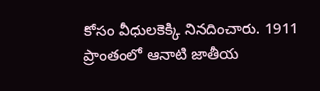కోసం వీధులకెక్కి నినదించారు. 1911 ప్రాంతంలో ఆనాటి జాతీయ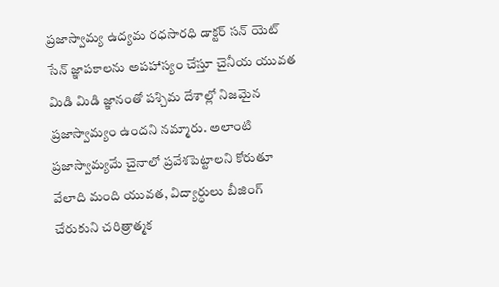ప్రజాస్వామ్య ఉద్యమ రధసారధి డాక్టర్ సన్ యెట్ సేన్ జ్ఞాపకాలను అపహాస్యం చేస్తూ చైనీయ యువత మిడి మిడి జ్ఞానంతో పశ్చిమ దేశాల్లో నిజమైన ప్రజాస్వామ్యం ఉందని నమ్మారు. అలాంటి ప్రజాస్వామ్యమే చైనాలో ప్రవేశపెట్టాలని కోరుతూ వేలాది మంది యువత, విద్యార్ధులు బీజింగ్ చేరుకుని చరిత్రాత్మక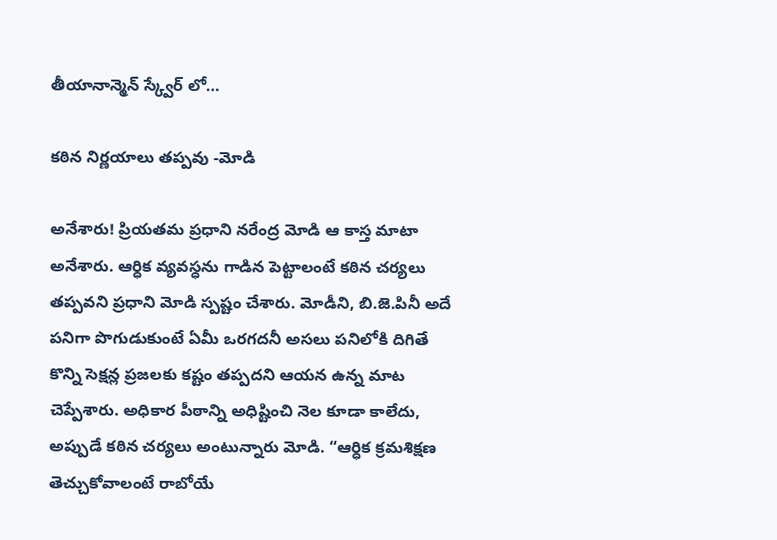తీయానాన్మెన్ స్క్వేర్ లో…

కఠిన నిర్ణయాలు తప్పవు -మోడి

అనేశారు! ప్రియతమ ప్రధాని నరేంద్ర మోడి ఆ కాస్త మాటా అనేశారు. ఆర్ధిక వ్యవస్ధను గాడిన పెట్టాలంటే కఠిన చర్యలు తప్పవని ప్రధాని మోడి స్పష్టం చేశారు. మోడీని, బి.జె.పినీ అదే పనిగా పొగుడుకుంటే ఏమీ ఒరగదనీ అసలు పనిలోకి దిగితే కొన్ని సెక్షన్ల ప్రజలకు కష్టం తప్పదని ఆయన ఉన్న మాట చెప్పేశారు. అధికార పీఠాన్ని అధిష్టించి నెల కూడా కాలేదు, అప్పుడే కఠిన చర్యలు అంటున్నారు మోడి. “ఆర్ధిక క్రమశిక్షణ తెచ్చుకోవాలంటే రాబోయే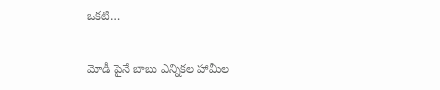ఒకటి…

మోడీ పైనే బాబు ఎన్నికల హామీల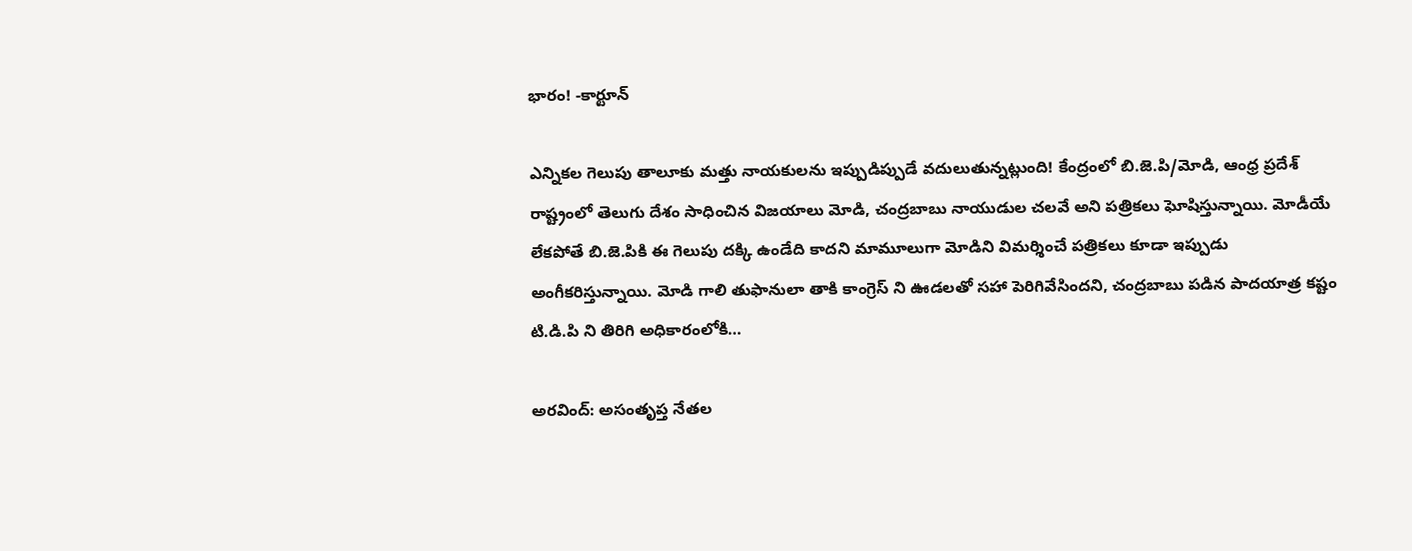భారం! -కార్టూన్

ఎన్నికల గెలుపు తాలూకు మత్తు నాయకులను ఇప్పుడిప్పుడే వదులుతున్నట్లుంది! కేంద్రంలో బి.జె.పి/మోడి, ఆంధ్ర ప్రదేశ్ రాష్ట్రంలో తెలుగు దేశం సాధించిన విజయాలు మోడి, చంద్రబాబు నాయుడుల చలవే అని పత్రికలు ఘోషిస్తున్నాయి. మోడీయే లేకపోతే బి.జె.పికి ఈ గెలుపు దక్కి ఉండేది కాదని మామూలుగా మోడిని విమర్శించే పత్రికలు కూడా ఇప్పుడు అంగీకరిస్తున్నాయి. మోడి గాలి తుఫానులా తాకి కాంగ్రెస్ ని ఊడలతో సహా పెరిగివేసిందని, చంద్రబాబు పడిన పాదయాత్ర కష్టం టి.డి.పి ని తిరిగి అధికారంలోకి…

అరవింద్: అసంతృప్త నేతల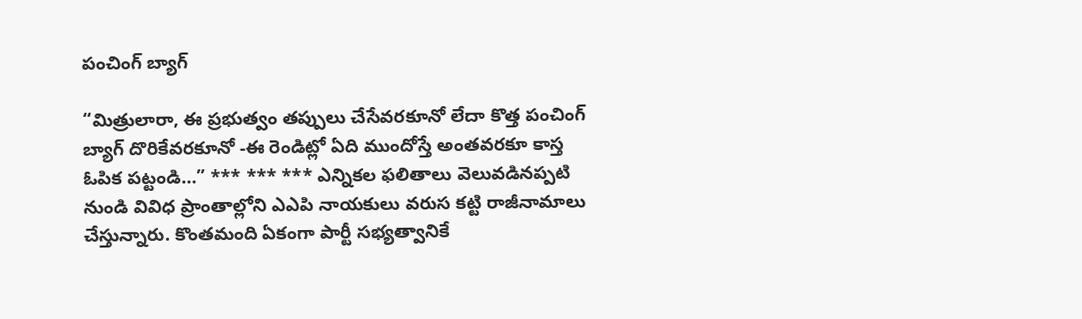పంచింగ్ బ్యాగ్

“మిత్రులారా, ఈ ప్రభుత్వం తప్పులు చేసేవరకూనో లేదా కొత్త పంచింగ్ బ్యాగ్ దొరికేవరకూనో -ఈ రెండిట్లో ఏది ముందోస్తే అంతవరకూ కాస్త ఓపిక పట్టండి…” *** *** *** ఎన్నికల ఫలితాలు వెలువడినప్పటి నుండి వివిధ ప్రాంతాల్లోని ఎఎపి నాయకులు వరుస కట్టి రాజీనామాలు చేస్తున్నారు. కొంతమంది ఏకంగా పార్టీ సభ్యత్వానికే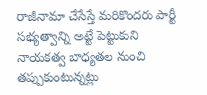రాజీనామా చేసేస్తే మరికొందరు పార్టీ సభ్యత్వాన్ని అట్టే పెట్టుకుని నాయకత్వ బాధ్యతల నుంచి తప్పుకుంటున్నట్లు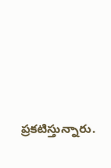ప్రకటిస్తున్నారు.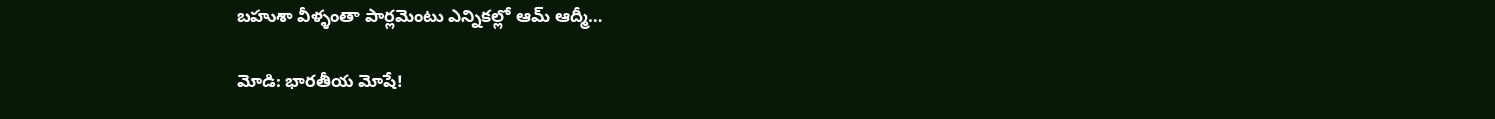బహుశా వీళ్ళంతా పార్లమెంటు ఎన్నికల్లో ఆమ్ ఆద్మీ…

మోడి: భారతీయ మోషే!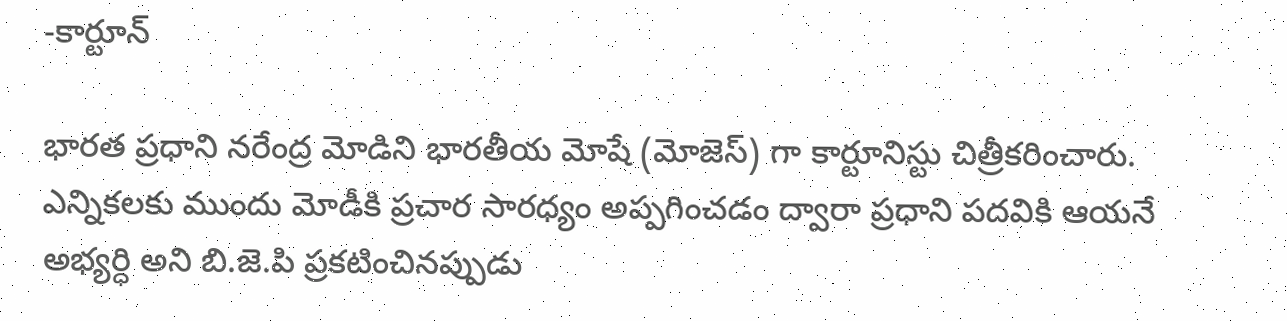-కార్టూన్

భారత ప్రధాని నరేంద్ర మోడిని భారతీయ మోషే (మోజెస్) గా కార్టూనిస్టు చిత్రీకరించారు. ఎన్నికలకు ముందు మోడీకి ప్రచార సారధ్యం అప్పగించడం ద్వారా ప్రధాని పదవికి ఆయనే అభ్యర్ధి అని బి.జె.పి ప్రకటించినప్పుడు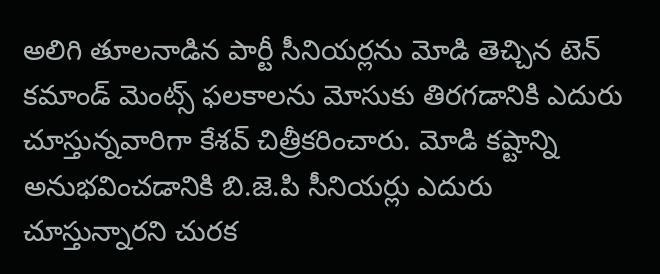అలిగి తూలనాడిన పార్టీ సీనియర్లను మోడి తెచ్చిన టెన్ కమాండ్ మెంట్స్ ఫలకాలను మోసుకు తిరగడానికి ఎదురు చూస్తున్నవారిగా కేశవ్ చిత్రీకరించారు. మోడి కష్టాన్ని అనుభవించడానికి బి.జె.పి సీనియర్లు ఎదురు చూస్తున్నారని చురక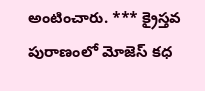అంటించారు. *** క్రైస్తవ పురాణంలో మోజెస్ కధ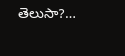తెలుసా?…